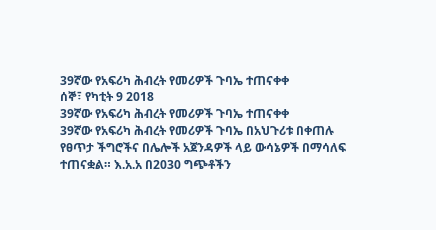39ኛው የአፍሪካ ሕብረት የመሪዎች ጉባኤ ተጠናቀቀ
ሰኞ፣ የካቲት 9 2018
39ኛው የአፍሪካ ሕብረት የመሪዎች ጉባኤ ተጠናቀቀ
39ኛው የአፍሪካ ሕብረት የመሪዎች ጉባኤ በአህጉሪቱ በቀጠሉ የፀጥታ ችግሮችና በሌሎች አጀንዳዎች ላይ ውሳኔዎች በማሳለፍ ተጠናቋል። እ.አ.አ በ2030 ግጭቶችን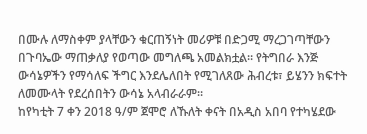በሙሉ ለማስቀም ያላቸውን ቁርጠኝነት መሪዎቹ በድጋሚ ማረጋገጣቸውን በጉባኤው ማጠቃለያ የወጣው መግለጫ አመልክቷል። የትግበራ እንጅ ውሳኔዎችን የማሳለፍ ችግር እንደሌለበት የሚገለጸው ሕብረቱ፣ ይሄንን ክፍተት ለመሙላት የደረሰበትን ውሳኔ አላብራራም።
ከየካቲት 7 ቀን 2018 ዓ/ም ጀሞሮ ለኹለት ቀናት በአዲስ አበባ የተካሄደው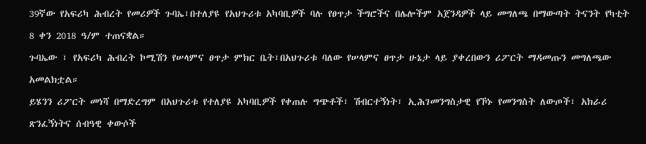39ኛው የአፍሪካ ሕብረት የመሪዎች ጉባኤ፣በተለያዩ የአህጉሪቱ አካባቢዎች ባሉ የፀጥታ ችግሮችና በሌሎችም አጀንዳዎች ላይ መግለጫ በማውጣት ትናንት የካቲት 8 ቀን 2018 ዓ/ም ተጠናቋል።
ጉባኤው ፣ የአፍሪካ ሕብረት ኮሚሽን የሠላምና ፀጥታ ምክር ቤት፣በአህጉሪቱ ባለው የሠላምና ፀጥታ ሁኔታ ላይ ያቀረበውን ሪፖርት ማዳመጡን መግለጫው አመልክቷል።
ይሄንን ሪፖርት መነሻ በማድረግም በአህጉሪቱ የተለያዩ አካባቢዎች የቀጠሉ ግጭቶች፣ ሽብርተኝነት፣ ኢሕገመንግስታዊ የኾኑ የመንግስት ለውጦች፣ አክራሪ ጽንፈኝነትና ሰብዓዊ ቀውሶች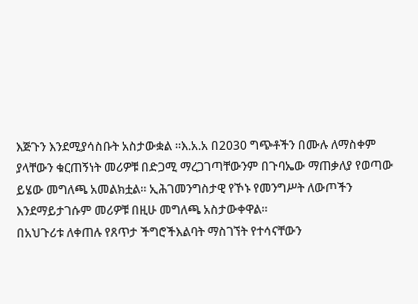እጅጉን እንደሚያሳስቡት አስታውቋል ።እ.አ.አ በ2030 ግጭቶችን በሙሉ ለማስቀም ያላቸውን ቁርጠኝነት መሪዎቹ በድጋሚ ማረጋገጣቸውንም በጉባኤው ማጠቃለያ የወጣው ይሄው መግለጫ አመልክቷል። ኢሕገመንግስታዊ የኾኑ የመንግሥት ለውጦችን እንደማይታገሱም መሪዎቹ በዚሁ መግለጫ አስታውቀዋል።
በአህጉሪቱ ለቀጠሉ የጸጥታ ችግሮችእልባት ማስገኘት የተሳናቸውን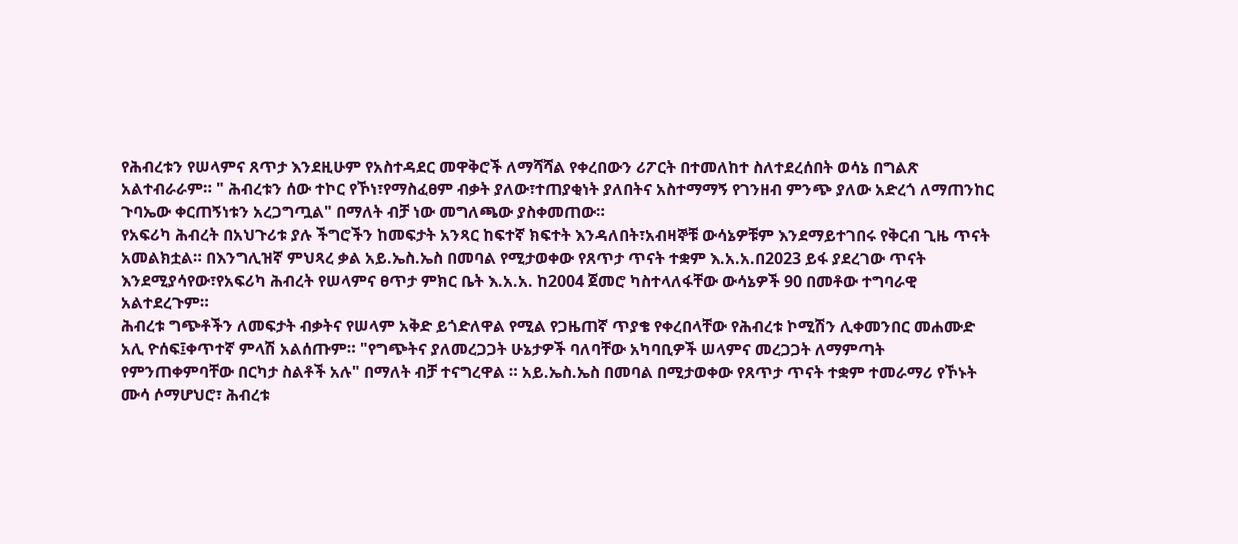የሕብረቱን የሠላምና ጸጥታ እንደዚሁም የአስተዳደር መዋቅሮች ለማሻሻል የቀረበውን ሪፖርት በተመለከተ ስለተደረሰበት ወሳኔ በግልጽ አልተብራራም። " ሕብረቱን ሰው ተኮር የኾነ፣የማስፈፀም ብቃት ያለው፣ተጠያቂነት ያለበትና አስተማማኝ የገንዘብ ምንጭ ያለው አድረጎ ለማጠንከር ጉባኤው ቀርጠኝነቱን አረጋግጧል" በማለት ብቻ ነው መግለጫው ያስቀመጠው።
የአፍሪካ ሕብረት በአህጉሪቱ ያሉ ችግሮችን ከመፍታት አንጻር ከፍተኛ ክፍተት እንዳለበት፣አብዛኞቹ ውሳኔዎቹም እንደማይተገበሩ የቅርብ ጊዜ ጥናት አመልክቷል። በእንግሊዝኛ ምህጻረ ቃል አይ.ኤስ.ኤስ በመባል የሚታወቀው የጸጥታ ጥናት ተቋም እ.አ.አ.በ2023 ይፋ ያደረገው ጥናት እንደሚያሳየው፣የአፍሪካ ሕብረት የሠላምና ፀጥታ ምክር ቤት እ.አ.አ. ከ2004 ጀመሮ ካስተላለፋቸው ውሳኔዎች 90 በመቶው ተግባራዊ አልተደረጉም።
ሕብረቱ ግጭቶችን ለመፍታት ብቃትና የሠላም አቅድ ይጎድለዋል የሚል የጋዜጠኛ ጥያቄ የቀረበላቸው የሕብረቱ ኮሚሽን ሊቀመንበር መሐሙድ አሊ ዮሰፍ፤ቀጥተኛ ምላሽ አልሰጡም። "የግጭትና ያለመረጋጋት ሁኔታዎች ባለባቸው አካባቢዎች ሠላምና መረጋጋት ለማምጣት የምንጠቀምባቸው በርካታ ስልቶች አሉ" በማለት ብቻ ተናግረዋል ። አይ.ኤስ.ኤስ በመባል በሚታወቀው የጸጥታ ጥናት ተቋም ተመራማሪ የኾኑት ሙሳ ሶማሆህሮ፣ ሕብረቱ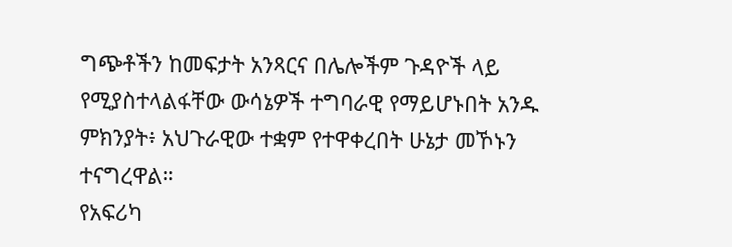ግጭቶችን ከመፍታት አንጻርና በሌሎችም ጉዳዮች ላይ የሚያስተላልፋቸው ውሳኔዎች ተግባራዊ የማይሆኑበት አንዱ ምክንያት፥ አህጉራዊው ተቋም የተዋቀረበት ሁኔታ መኾኑን ተናግረዋል።
የአፍሪካ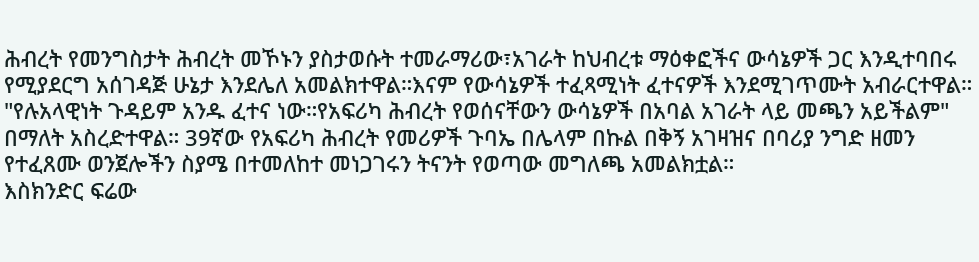ሕብረት የመንግስታት ሕብረት መኾኑን ያስታወሱት ተመራማሪው፣አገራት ከህብረቱ ማዕቀፎችና ውሳኔዎች ጋር እንዲተባበሩ የሚያደርግ አሰገዳጅ ሁኔታ እንደሌለ አመልክተዋል።እናም የውሳኔዎች ተፈጻሚነት ፈተናዎች እንደሚገጥሙት አብራርተዋል። "የሉአላዊነት ጉዳይም አንዱ ፈተና ነው።የአፍሪካ ሕብረት የወሰናቸውን ውሳኔዎች በአባል አገራት ላይ መጫን አይችልም" በማለት አስረድተዋል። 39ኛው የአፍሪካ ሕብረት የመሪዎች ጉባኤ በሌላም በኩል በቅኝ አገዛዝና በባሪያ ንግድ ዘመን የተፈጸሙ ወንጀሎችን ስያሜ በተመለከተ መነጋገሩን ትናንት የወጣው መግለጫ አመልክቷል።
እስክንድር ፍሬው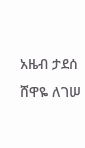አዜብ ታደሰ
ሸዋዬ ለገሠ